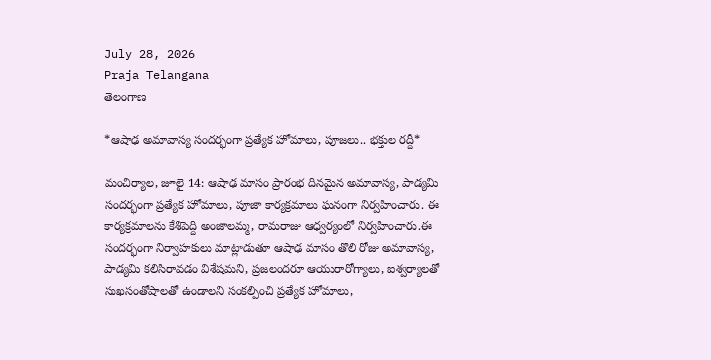July 28, 2026
Praja Telangana
తెలంగాణ

*ఆషాఢ అమావాస్య సందర్భంగా ప్రత్యేక హోమాలు, పూజలు.. భక్తుల రద్దీ*

మంచిర్యాల, జూలై 14: ఆషాఢ మాసం ప్రారంభ దినమైన అమావాస్య, పాడ్యమి సందర్భంగా ప్రత్యేక హోమాలు, పూజా కార్యక్రమాలు ఘనంగా నిర్వహించారు. ఈ కార్యక్రమాలను కేశిపెద్ది అంజాలమ్మ, రామరాజు ఆధ్వర్యంలో నిర్వహించారు.ఈ సందర్భంగా నిర్వాహకులు మాట్లాడుతూ ఆషాఢ మాసం తొలి రోజు అమావాస్య, పాడ్యమి కలిసిరావడం విశేషమని, ప్రజలందరూ ఆయురారోగ్యాలు, ఐశ్వర్యాలతో సుఖసంతోషాలతో ఉండాలని సంకల్పించి ప్రత్యేక హోమాలు,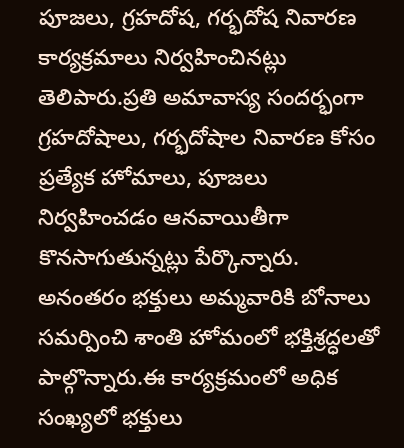పూజలు, గ్రహదోష, గర్భదోష నివారణ కార్యక్రమాలు నిర్వహించినట్లు తెలిపారు.ప్రతి అమావాస్య సందర్భంగా గ్రహదోషాలు, గర్భదోషాల నివారణ కోసం ప్రత్యేక హోమాలు, పూజలు నిర్వహించడం ఆనవాయితీగా కొనసాగుతున్నట్లు పేర్కొన్నారు. అనంతరం భక్తులు అమ్మవారికి బోనాలు సమర్పించి శాంతి హోమంలో భక్తిశ్రద్ధలతో పాల్గొన్నారు.ఈ కార్యక్రమంలో అధిక సంఖ్యలో భక్తులు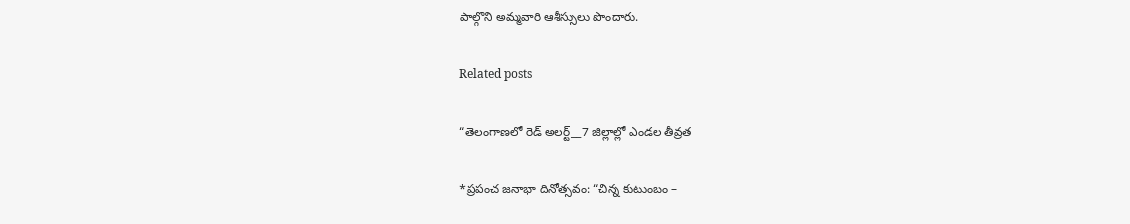పాల్గొని అమ్మవారి ఆశీస్సులు పొందారు.

Related posts

“తెలంగాణలో రెడ్ అలర్ట్__7 జిల్లాల్లో ఎండల తీవ్రత

*ప్రపంచ జనాభా దినోత్సవం: “చిన్న కుటుంబం –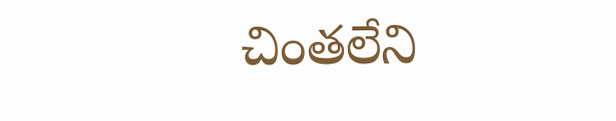చింతలేని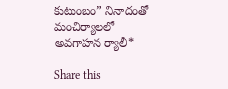కుటుంబం” నినాదంతో మంచిర్యాలలో అవగాహన ర్యాలీ*

Share this